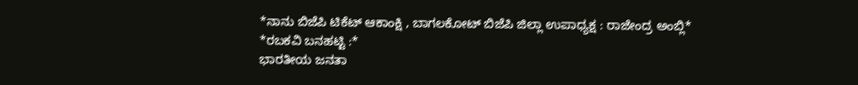*ನಾನು ಬಿಜೆಪಿ ಟಿಕೆಟ್ ಆಕಾಂಕ್ಷಿ , ಬಾಗಲಕೋಟ್ ಬಿಜೆಪಿ ಜಿಲ್ಲಾ ಉಪಾಧ್ಯಕ್ಷ : ರಾಜೇಂದ್ರ ಅಂಬ್ಲಿ*
*ರಬಕವಿ ಬನಹಟ್ಟಿ :*
ಭಾರತೀಯ ಜನತಾ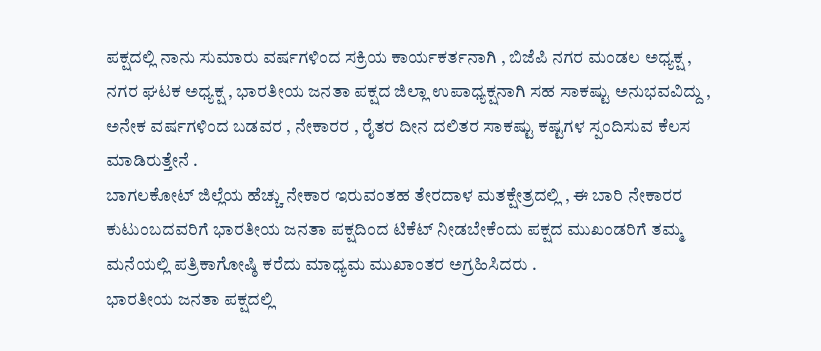ಪಕ್ಷದಲ್ಲಿ ನಾನು ಸುಮಾರು ವರ್ಷಗಳಿಂದ ಸಕ್ರಿಯ ಕಾರ್ಯಕರ್ತನಾಗಿ , ಬಿಜೆಪಿ ನಗರ ಮಂಡಲ ಅಧ್ಯಕ್ಷ , ನಗರ ಘಟಕ ಅಧ್ಯಕ್ಷ , ಭಾರತೀಯ ಜನತಾ ಪಕ್ಷದ ಜಿಲ್ಲಾ ಉಪಾಧ್ಯಕ್ಷನಾಗಿ ಸಹ ಸಾಕಷ್ಟು ಅನುಭವವಿದ್ದು , ಅನೇಕ ವರ್ಷಗಳಿಂದ ಬಡವರ , ನೇಕಾರರ , ರೈತರ ದೀನ ದಲಿತರ ಸಾಕಷ್ಟು ಕಷ್ಟಗಳ ಸ್ಪಂದಿಸುವ ಕೆಲಸ ಮಾಡಿರುತ್ತೇನೆ .
ಬಾಗಲಕೋಟ್ ಜಿಲ್ಲೆಯ ಹೆಚ್ಚು ನೇಕಾರ ಇರುವಂತಹ ತೇರದಾಳ ಮತಕ್ಷೇತ್ರದಲ್ಲಿ , ಈ ಬಾರಿ ನೇಕಾರರ ಕುಟುಂಬದವರಿಗೆ ಭಾರತೀಯ ಜನತಾ ಪಕ್ಷದಿಂದ ಟಿಕೆಟ್ ನೀಡಬೇಕೆಂದು ಪಕ್ಷದ ಮುಖಂಡರಿಗೆ ತಮ್ಮ ಮನೆಯಲ್ಲಿ ಪತ್ರಿಕಾಗೋಷ್ಠಿ ಕರೆದು ಮಾಧ್ಯಮ ಮುಖಾಂತರ ಅಗ್ರಹಿಸಿದರು .
ಭಾರತೀಯ ಜನತಾ ಪಕ್ಷದಲ್ಲಿ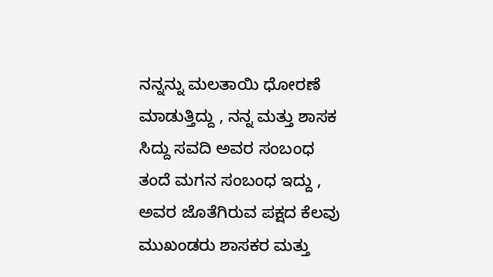ನನ್ನನ್ನು ಮಲತಾಯಿ ಧೋರಣೆ ಮಾಡುತ್ತಿದ್ದು , ನನ್ನ ಮತ್ತು ಶಾಸಕ ಸಿದ್ದು ಸವದಿ ಅವರ ಸಂಬಂಧ ತಂದೆ ಮಗನ ಸಂಬಂಧ ಇದ್ದು , ಅವರ ಜೊತೆಗಿರುವ ಪಕ್ಷದ ಕೆಲವು ಮುಖಂಡರು ಶಾಸಕರ ಮತ್ತು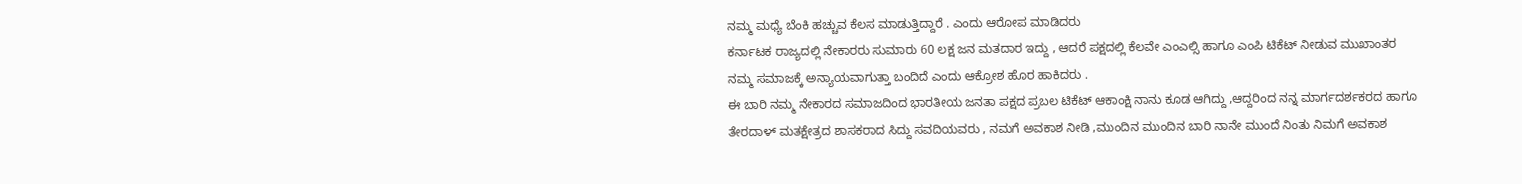ನಮ್ಮ ಮಧ್ಯೆ ಬೆಂಕಿ ಹಚ್ಚುವ ಕೆಲಸ ಮಾಡುತ್ತಿದ್ದಾರೆ . ಎಂದು ಆರೋಪ ಮಾಡಿದರು
ಕರ್ನಾಟಕ ರಾಜ್ಯದಲ್ಲಿ ನೇಕಾರರು ಸುಮಾರು 60 ಲಕ್ಷ ಜನ ಮತದಾರ ಇದ್ದು , ಆದರೆ ಪಕ್ಷದಲ್ಲಿ ಕೆಲವೇ ಎಂಎಲ್ಸಿ ಹಾಗೂ ಎಂಪಿ ಟಿಕೆಟ್ ನೀಡುವ ಮುಖಾಂತರ ನಮ್ಮ ಸಮಾಜಕ್ಕೆ ಅನ್ಯಾಯವಾಗುತ್ತಾ ಬಂದಿದೆ ಎಂದು ಆಕ್ರೋಶ ಹೊರ ಹಾಕಿದರು .
ಈ ಬಾರಿ ನಮ್ಮ ನೇಕಾರದ ಸಮಾಜದಿಂದ ಭಾರತೀಯ ಜನತಾ ಪಕ್ಷದ ಪ್ರಬಲ ಟಿಕೆಟ್ ಆಕಾಂಕ್ಷಿ ನಾನು ಕೂಡ ಆಗಿದ್ದು ,ಆದ್ದರಿಂದ ನನ್ನ ಮಾರ್ಗದರ್ಶಕರದ ಹಾಗೂ ತೇರದಾಳ್ ಮತಕ್ಷೇತ್ರದ ಶಾಸಕರಾದ ಸಿದ್ದು ಸವದಿಯವರು , ನಮಗೆ ಅವಕಾಶ ನೀಡಿ ,ಮುಂದಿನ ಮುಂದಿನ ಬಾರಿ ನಾನೇ ಮುಂದೆ ನಿಂತು ನಿಮಗೆ ಅವಕಾಶ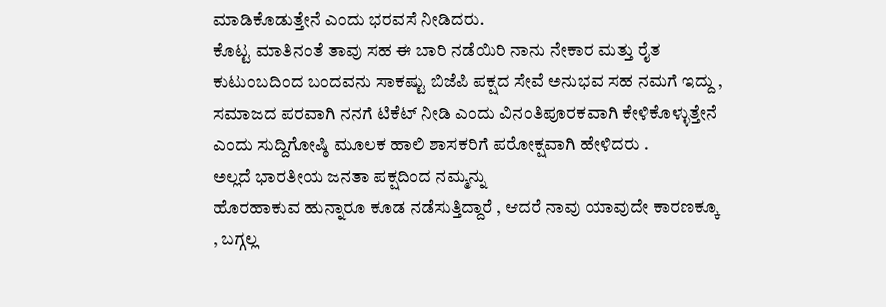ಮಾಡಿಕೊಡುತ್ತೇನೆ ಎಂದು ಭರವಸೆ ನೀಡಿದರು.
ಕೊಟ್ಟ ಮಾತಿನಂತೆ ತಾವು ಸಹ ಈ ಬಾರಿ ನಡೆಯಿರಿ ನಾನು ನೇಕಾರ ಮತ್ತು ರೈತ ಕುಟುಂಬದಿಂದ ಬಂದವನು ಸಾಕಷ್ಟು ಬಿಜೆಪಿ ಪಕ್ಷದ ಸೇವೆ ಅನುಭವ ಸಹ ನಮಗೆ ಇದ್ದು , ಸಮಾಜದ ಪರವಾಗಿ ನನಗೆ ಟಿಕೆಟ್ ನೀಡಿ ಎಂದು ವಿನಂತಿಪೂರಕವಾಗಿ ಕೇಳಿಕೊಳ್ಳುತ್ತೇನೆ ಎಂದು ಸುದ್ದಿಗೋಷ್ಠಿ ಮೂಲಕ ಹಾಲಿ ಶಾಸಕರಿಗೆ ಪರೋಕ್ಷವಾಗಿ ಹೇಳಿದರು .
ಅಲ್ಲದೆ ಭಾರತೀಯ ಜನತಾ ಪಕ್ಷದಿಂದ ನಮ್ಮನ್ನು
ಹೊರಹಾಕುವ ಹುನ್ನಾರೂ ಕೂಡ ನಡೆಸುತ್ತಿದ್ದಾರೆ , ಆದರೆ ನಾವು ಯಾವುದೇ ಕಾರಣಕ್ಕೂ , ಬಗ್ಗಲ್ಲ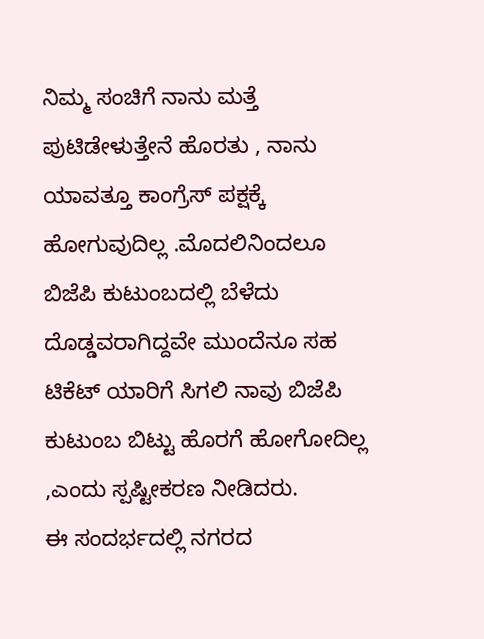ನಿಮ್ಮ ಸಂಚಿಗೆ ನಾನು ಮತ್ತೆ ಪುಟಿಡೇಳುತ್ತೇನೆ ಹೊರತು , ನಾನು ಯಾವತ್ತೂ ಕಾಂಗ್ರೆಸ್ ಪಕ್ಷಕ್ಕೆ ಹೋಗುವುದಿಲ್ಲ .ಮೊದಲಿನಿಂದಲೂ ಬಿಜೆಪಿ ಕುಟುಂಬದಲ್ಲಿ ಬೆಳೆದು ದೊಡ್ಡವರಾಗಿದ್ದವೇ ಮುಂದೆನೂ ಸಹ ಟಿಕೆಟ್ ಯಾರಿಗೆ ಸಿಗಲಿ ನಾವು ಬಿಜೆಪಿ ಕುಟುಂಬ ಬಿಟ್ಟು ಹೊರಗೆ ಹೋಗೋದಿಲ್ಲ ,ಎಂದು ಸ್ಪಷ್ಟೀಕರಣ ನೀಡಿದರು.
ಈ ಸಂದರ್ಭದಲ್ಲಿ ನಗರದ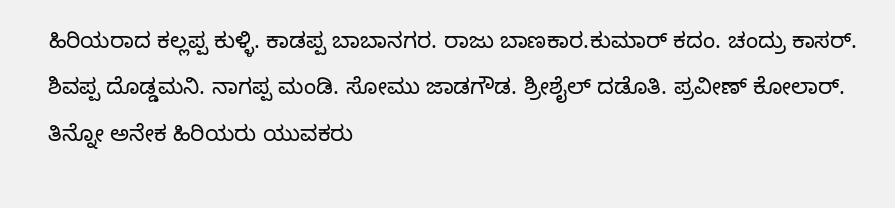ಹಿರಿಯರಾದ ಕಲ್ಲಪ್ಪ ಕುಳ್ಳಿ. ಕಾಡಪ್ಪ ಬಾಬಾನಗರ. ರಾಜು ಬಾಣಕಾರ.ಕುಮಾರ್ ಕದಂ. ಚಂದ್ರು ಕಾಸರ್. ಶಿವಪ್ಪ ದೊಡ್ಡಮನಿ. ನಾಗಪ್ಪ ಮಂಡಿ. ಸೋಮು ಜಾಡಗೌಡ. ಶ್ರೀಶೈಲ್ ದಡೊತಿ. ಪ್ರವೀಣ್ ಕೋಲಾರ್. ತಿನ್ನೋ ಅನೇಕ ಹಿರಿಯರು ಯುವಕರು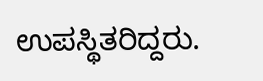ಉಪಸ್ಥಿತರಿದ್ದರು.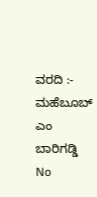ವರದಿ :- ಮಹೆಬೂಬ್ ಎಂ ಬಾರಿಗಡ್ಡಿ
No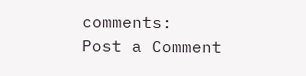comments:
Post a Comment